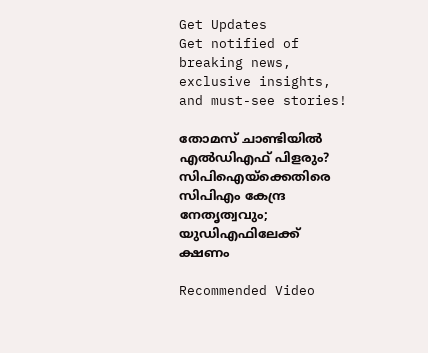Get Updates
Get notified of breaking news, exclusive insights, and must-see stories!

തോമസ് ചാണ്ടിയില്‍ എല്‍ഡിഎഫ് പിളരും? സിപിഐയ്‌ക്കെതിരെ സിപിഎം കേന്ദ്ര നേതൃത്വവും; യുഡിഎഫിലേക്ക് ക്ഷണം

Recommended Video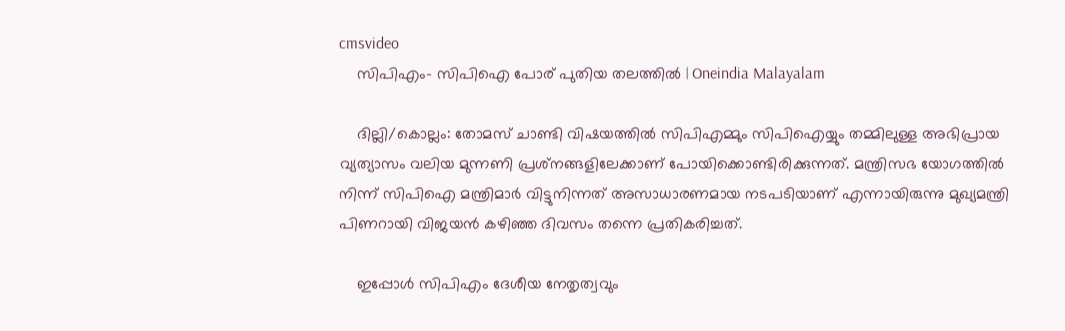cmsvideo
    സിപിഎം- സിപിഐ പോര് പുതിയ തലത്തില്‍ | Oneindia Malayalam

    ദില്ലി/കൊല്ലം: തോമസ് ചാണ്ടി വിഷയത്തില്‍ സിപിഎമ്മും സിപിഐയ്യും തമ്മിലുള്ള അഭിപ്രായ വ്യത്യാസം വലിയ മുന്നണി പ്രശ്‌നങ്ങളിലേക്കാണ് പോയിക്കൊണ്ടിരിക്കുന്നത്. മന്ത്രിസഭ യോഗത്തില്‍ നിന്ന് സിപിഐ മന്ത്രിമാര്‍ വിട്ടുനിന്നത് അസാധാരണമായ നടപടിയാണ് എന്നായിരുന്നു മുഖ്യമന്ത്രി പിണറായി വിജയന്‍ കഴിഞ്ഞ ദിവസം തന്നെ പ്രതികരിച്ചത്.

    ഇപ്പോള്‍ സിപിഎം ദേശീയ നേതൃത്വവും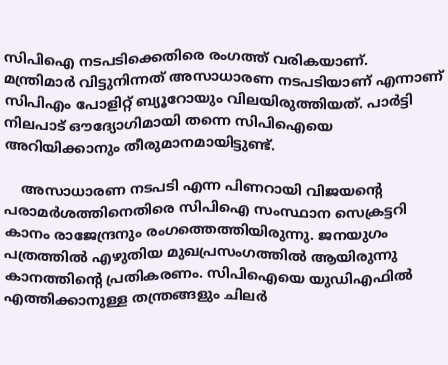സിപിഐ നടപടിക്കെതിരെ രംഗത്ത് വരികയാണ്. മന്ത്രിമാര്‍ വിട്ടുനിന്നത് അസാധാരണ നടപടിയാണ് എന്നാണ് സിപിഎം പോളിറ്റ് ബ്യൂറോയും വിലയിരുത്തിയത്. പാര്‍ട്ടി നിലപാട് ഔദ്യോഗിമായി തന്നെ സിപിഐയെ അറിയിക്കാനും തീരുമാനമായിട്ടുണ്ട്.

    അസാധാരണ നടപടി എന്ന പിണറായി വിജയന്റെ പരാമര്‍ശത്തിനെതിരെ സിപിഐ സംസ്ഥാന സെക്രട്ടറി കാനം രാജേന്ദ്രനും രംഗത്തെത്തിയിരുന്നു. ജനയുഗം പത്രത്തില്‍ എഴുതിയ മുഖപ്രസംഗത്തില്‍ ആയിരുന്നു കാനത്തിന്റെ പ്രതികരണം. സിപിഐയെ യുഡിഎഫില്‍ എത്തിക്കാനുള്ള തന്ത്രങ്ങളും ചിലര്‍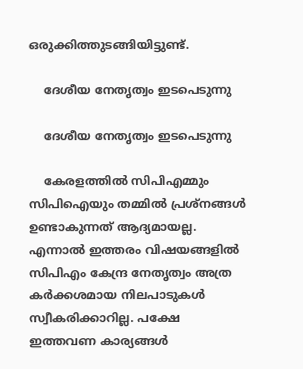ഒരുക്കിത്തുടങ്ങിയിട്ടുണ്ട്.

    ദേശീയ നേതൃത്വം ഇടപെടുന്നു

    ദേശീയ നേതൃത്വം ഇടപെടുന്നു

    കേരളത്തില്‍ സിപിഎമ്മും സിപിഐയും തമ്മില്‍ പ്രശ്‌നങ്ങള്‍ ഉണ്ടാകുന്നത് ആദ്യമായല്ല. എന്നാല്‍ ഇത്തരം വിഷയങ്ങളില്‍ സിപിഎം കേന്ദ്ര നേതൃത്വം അത്ര കര്‍ക്കശമായ നിലപാടുകള്‍ സ്വീകരിക്കാറില്ല. പക്ഷേ ഇത്തവണ കാര്യങ്ങള്‍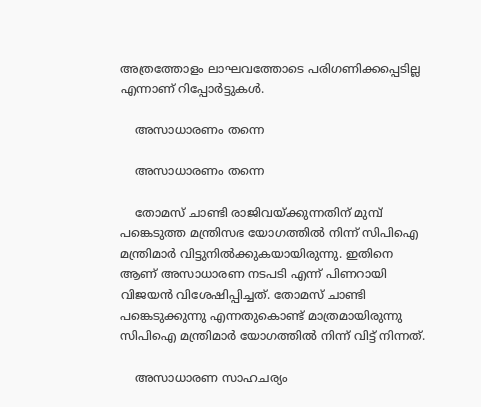അത്രത്തോളം ലാഘവത്തോടെ പരിഗണിക്കപ്പെടില്ല എന്നാണ് റിപ്പോര്‍ട്ടുകള്‍.

    അസാധാരണം തന്നെ

    അസാധാരണം തന്നെ

    തോമസ് ചാണ്ടി രാജിവയ്ക്കുന്നതിന് മുമ്പ് പങ്കെടുത്ത മന്ത്രിസഭ യോഗത്തില്‍ നിന്ന് സിപിഐ മന്ത്രിമാര്‍ വിട്ടുനില്‍ക്കുകയായിരുന്നു. ഇതിനെ ആണ് അസാധാരണ നടപടി എന്ന് പിണറായി വിജയന്‍ വിശേഷിപ്പിച്ചത്. തോമസ് ചാണ്ടി പങ്കെടുക്കുന്നു എന്നതുകൊണ്ട് മാത്രമായിരുന്നു സിപിഐ മന്ത്രിമാര്‍ യോഗത്തില്‍ നിന്ന് വിട്ട് നിന്നത്.

    അസാധാരണ സാഹചര്യം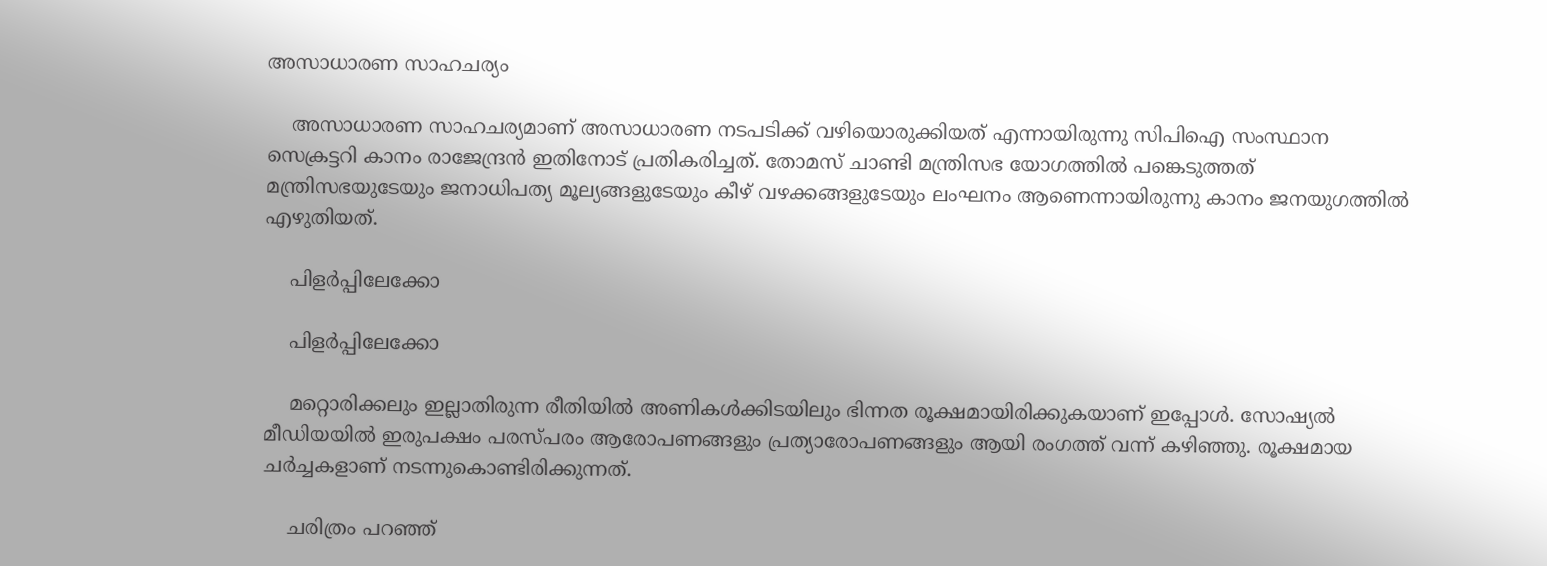അസാധാരണ സാഹചര്യം

    അസാധാരണ സാഹചര്യമാണ് അസാധാരണ നടപടിക്ക് വഴിയൊരുക്കിയത് എന്നായിരുന്നു സിപിഐ സംസ്ഥാന സെക്രട്ടറി കാനം രാജേന്ദ്രന്‍ ഇതിനോട് പ്രതികരിച്ചത്. തോമസ് ചാണ്ടി മന്ത്രിസഭ യോഗത്തില്‍ പങ്കെടുത്തത് മന്ത്രിസഭയുടേയും ജനാധിപത്യ മൂല്യങ്ങളുടേയും കീഴ് വഴക്കങ്ങളുടേയും ലംഘനം ആണെന്നായിരുന്നു കാനം ജനയുഗത്തില്‍ എഴുതിയത്.

    പിളര്‍പ്പിലേക്കോ

    പിളര്‍പ്പിലേക്കോ

    മറ്റൊരിക്കലും ഇല്ലാതിരുന്ന രീതിയില്‍ അണികള്‍ക്കിടയിലും ഭിന്നത രൂക്ഷമായിരിക്കുകയാണ് ഇപ്പോള്‍. സോഷ്യല്‍ മീഡിയയില്‍ ഇരുപക്ഷം പരസ്പരം ആരോപണങ്ങളും പ്രത്യാരോപണങ്ങളും ആയി രംഗത്ത് വന്ന് കഴിഞ്ഞു. രൂക്ഷമായ ചര്‍ച്ചകളാണ് നടന്നുകൊണ്ടിരിക്കുന്നത്.

    ചരിത്രം പറഞ്ഞ്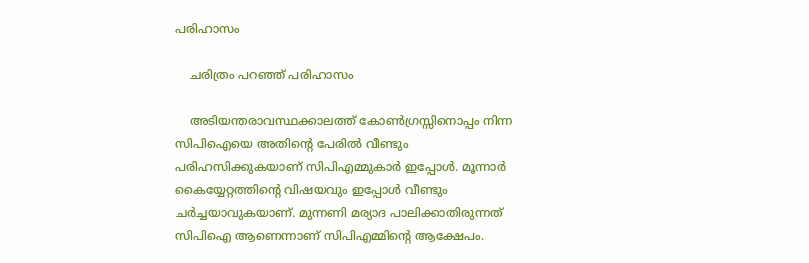പരിഹാസം

    ചരിത്രം പറഞ്ഞ് പരിഹാസം

    അടിയന്തരാവസ്ഥക്കാലത്ത് കോണ്‍ഗ്രസ്സിനൊപ്പം നിന്ന സിപിഐയെ അതിന്റെ പേരില്‍ വീണ്ടും പരിഹസിക്കുകയാണ് സിപിഎമ്മുകാര്‍ ഇപ്പോള്‍. മൂന്നാര്‍ കൈയ്യേറ്റത്തിന്റെ വിഷയവും ഇപ്പോള്‍ വീണ്ടും ചര്‍ച്ചയാവുകയാണ്. മുന്നണി മര്യാദ പാലിക്കാതിരുന്നത് സിപിഐ ആണെന്നാണ് സിപിഎമ്മിന്റെ ആക്ഷേപം.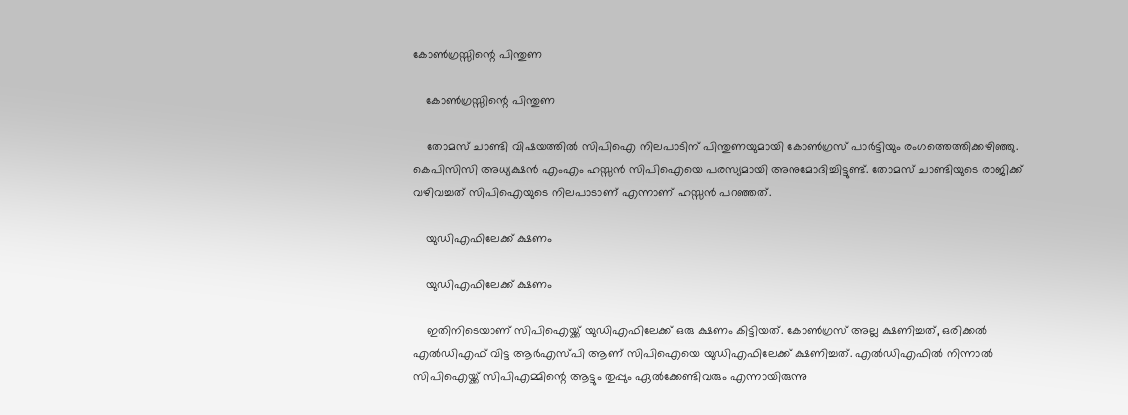കോണ്‍ഗ്രസ്സിന്റെ പിന്തുണ

    കോണ്‍ഗ്രസ്സിന്റെ പിന്തുണ

    തോമസ് ചാണ്ടി വിഷയത്തില്‍ സിപിഐ നിലപാടിന് പിന്തുണയുമായി കോണ്‍ഗ്രസ് പാര്‍ട്ടിയും രംഗത്തെത്തിക്കഴിഞ്ഞു. കെപിസിസി അധ്യക്ഷന്‍ എംഎം ഹസ്സന്‍ സിപിഐയെ പരസ്യമായി അനുമോദിച്ചിട്ടുണ്ട്. തോമസ് ചാണ്ടിയുടെ രാജിക്ക് വഴിവച്ചത് സിപിഐയുടെ നിലപാടാണ് എന്നാണ് ഹസ്സന്‍ പറഞ്ഞത്.

    യുഡിഎഫിലേക്ക് ക്ഷണം

    യുഡിഎഫിലേക്ക് ക്ഷണം

    ഇതിനിടെയാണ് സിപിഐയ്ക്ക് യുഡിഎഫിലേക്ക് ഒരു ക്ഷണം കിട്ടിയത്. കോണ്‍ഗ്രസ് അല്ല ക്ഷണിച്ചത്, ഒരിക്കല്‍ എല്‍ഡിഎഫ് വിട്ട ആര്‍എസ്പി ആണ് സിപിഐയെ യുഡിഎഫിലേക്ക് ക്ഷണിച്ചത്. എല്‍ഡിഎഫില്‍ നിന്നാല്‍ സിപിഐയ്ക്ക് സിപിഎമ്മിന്റെ ആട്ടും തുപ്പും ഏല്‍ക്കേണ്ടിവരും എന്നായിരുന്നു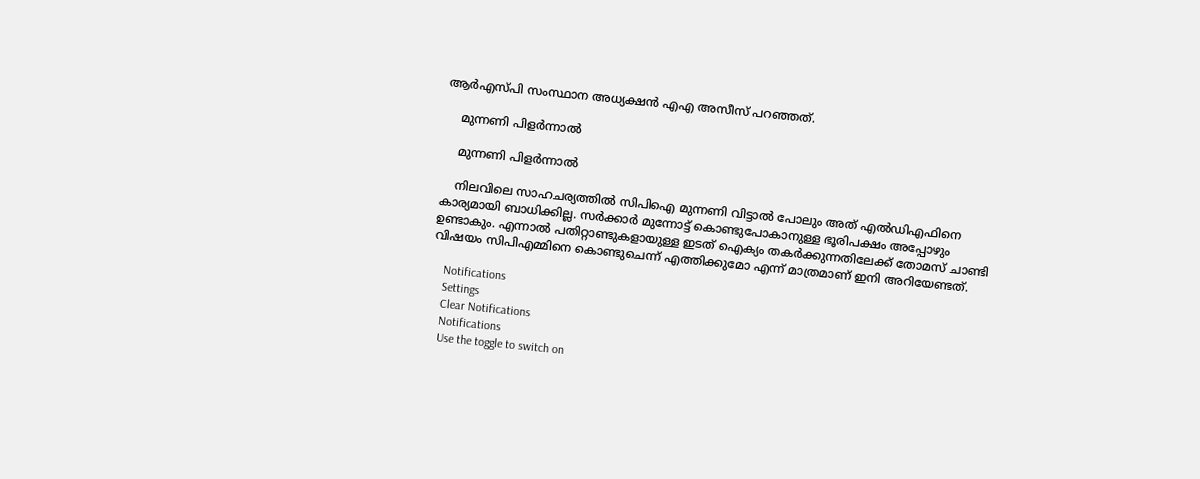ആര്‍എസ്പി സംസ്ഥാന അധ്യക്ഷന്‍ എഎ അസീസ് പറഞ്ഞത്.

    മുന്നണി പിളര്‍ന്നാല്‍

    മുന്നണി പിളര്‍ന്നാല്‍

    നിലവിലെ സാഹചര്യത്തില്‍ സിപിഐ മുന്നണി വിട്ടാല്‍ പോലും അത് എല്‍ഡിഎഫിനെ കാര്യമായി ബാധിക്കില്ല. സര്‍ക്കാര്‍ മുന്നോട്ട് കൊണ്ടുപോകാനുള്ള ഭൂരിപക്ഷം അപ്പോഴും ഉണ്ടാകും. എന്നാല്‍ പതിറ്റാണ്ടുകളായുള്ള ഇടത് ഐക്യം തകര്‍ക്കുന്നതിലേക്ക് തോമസ് ചാണ്ടി വിഷയം സിപിഎമ്മിനെ കൊണ്ടുചെന്ന് എത്തിക്കുമോ എന്ന് മാത്രമാണ് ഇനി അറിയേണ്ടത്.

    Notifications
    Settings
    Clear Notifications
    Notifications
    Use the toggle to switch on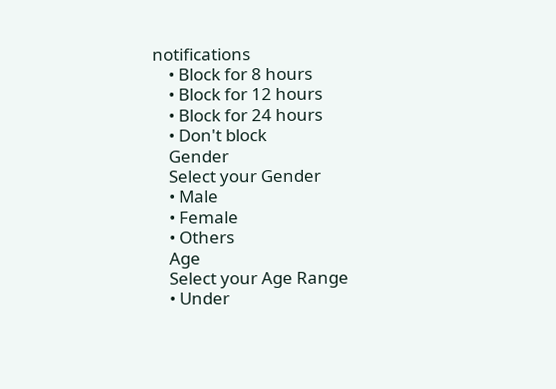notifications
    • Block for 8 hours
    • Block for 12 hours
    • Block for 24 hours
    • Don't block
    Gender
    Select your Gender
    • Male
    • Female
    • Others
    Age
    Select your Age Range
    • Under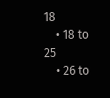18
    • 18 to 25
    • 26 to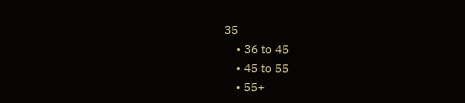35
    • 36 to 45
    • 45 to 55
    • 55+